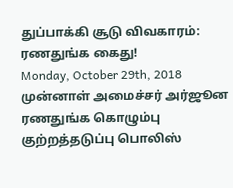துப்பாக்கி சூடு விவகாரம்: ரணதுங்க கைது!
Monday, October 29th, 2018
முன்னாள் அமைச்சர் அர்ஜூன ரணதுங்க கொழும்பு குற்றத்தடுப்பு பொலிஸ்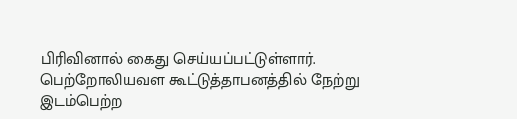பிரிவினால் கைது செய்யப்பட்டுள்ளார்.
பெற்றோலியவள கூட்டுத்தாபனத்தில் நேற்று இடம்பெற்ற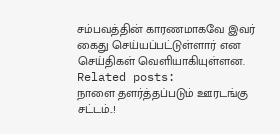சம்பவத்தின் காரணமாகவே இவர் கைது செய்யப்பட்டுள்ளார் என செய்திகள் வெளியாகியுள்ளன.
Related posts:
நாளை தளர்த்தப்படும் ஊரடங்கு சட்டம்..!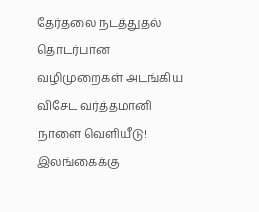தேர்தலை நடத்துதல் தொடர்பான வழிமுறைகள் அடங்கிய விசேட வர்த்தமானி நாளை வெளியீடு!
இலங்கைக்கு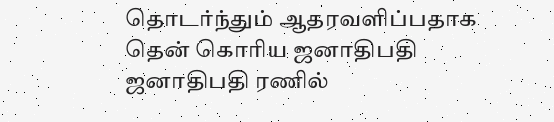தொடர்ந்தும் ஆதரவளிப்பதாக தென் கொரிய ஜனாதிபதி ஜனாதிபதி ரணில்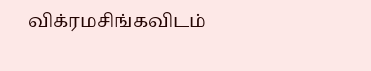விக்ரமசிங்கவிடம்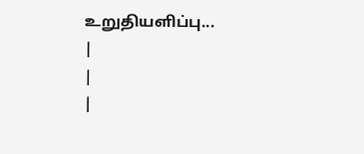உறுதியளிப்பு...
|
|
|